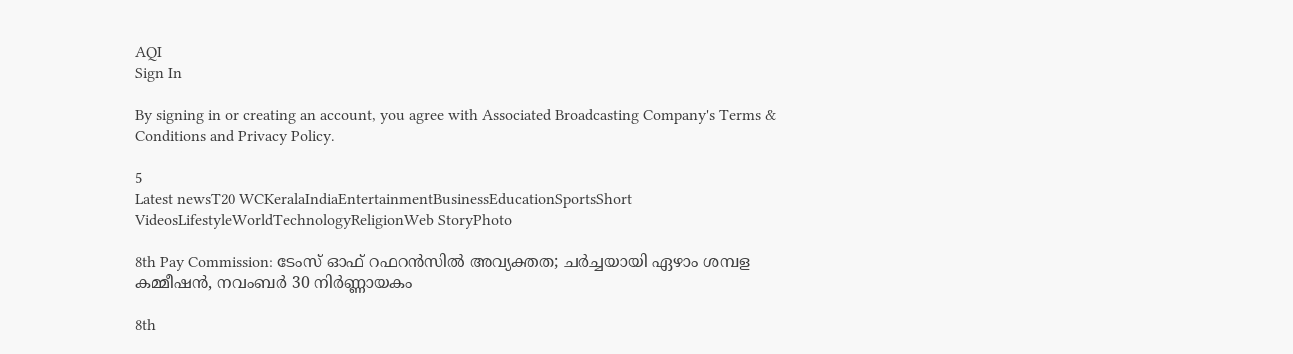AQI
Sign In

By signing in or creating an account, you agree with Associated Broadcasting Company's Terms & Conditions and Privacy Policy.

5
Latest newsT20 WCKeralaIndiaEntertainmentBusinessEducationSportsShort VideosLifestyleWorldTechnologyReligionWeb StoryPhoto

8th Pay Commission: ടേംസ് ഓഫ് റഫറൻസിൽ അവ്യക്തത; ചർച്ചയായി ഏഴാം ശമ്പള കമ്മീഷൻ, നവംബർ 30 നിർണ്ണായകം

8th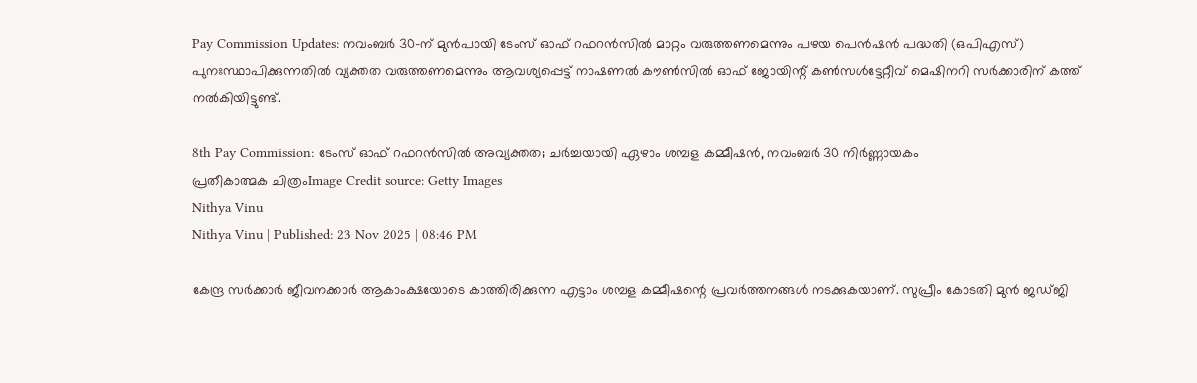Pay Commission Updates: നവംബർ 30-ന് മുൻപായി ടേംസ് ഓഫ് റഫറൻസിൽ മാറ്റം വരുത്തണമെന്നും പഴയ പെൻഷൻ പദ്ധതി (ഒപിഎസ്) പുനഃസ്ഥാപിക്കുന്നതിൽ വ്യക്തത വരുത്തണമെന്നും ആവശ്യപ്പെട്ട് നാഷണൽ കൗൺസിൽ ഓഫ് ജോയിന്റ് കൺസൾട്ടേറ്റീവ് മെഷിനറി സർക്കാരിന് കത്ത് നൽകിയിട്ടുണ്ട്.

8th Pay Commission: ടേംസ് ഓഫ് റഫറൻസിൽ അവ്യക്തത; ചർച്ചയായി ഏഴാം ശമ്പള കമ്മീഷൻ, നവംബർ 30 നിർണ്ണായകം
പ്രതീകാത്മക ചിത്രംImage Credit source: Getty Images
Nithya Vinu
Nithya Vinu | Published: 23 Nov 2025 | 08:46 PM

കേന്ദ്ര സർക്കാർ ജീവനക്കാർ ആകാംക്ഷയോടെ കാത്തിരിക്കുന്ന എട്ടാം ശമ്പള കമ്മീഷന്റെ പ്രവർത്തനങ്ങൾ നടക്കുകയാണ്. സുപ്രീം കോടതി മുൻ ജഡ്ജി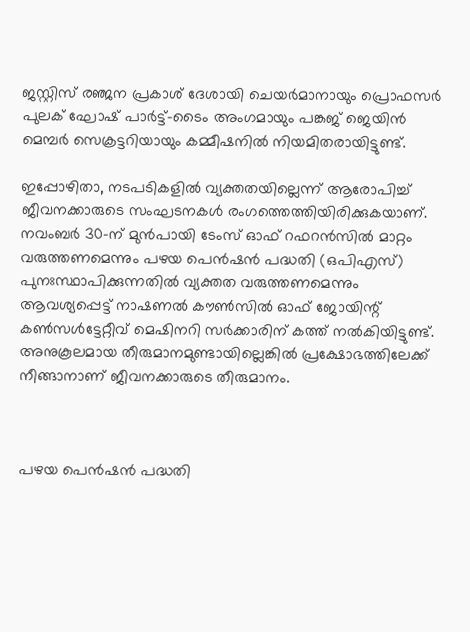ജസ്റ്റിസ് രഞ്ജന പ്രകാശ് ദേശായി ചെയർമാനായും പ്രൊഫസർ പുലക് ഘോഷ് പാർട്ട്-ടൈം അംഗമായും പങ്കജ് ജെയിൻ മെമ്പർ സെക്രട്ടറിയായും കമ്മീഷനിൽ നിയമിതരായിട്ടുണ്ട്.

ഇപ്പോഴിതാ, നടപടികളിൽ വ്യക്തതയില്ലെന്ന് ആരോപിച്ച് ജീവനക്കാരുടെ സംഘടനകൾ രംഗത്തെത്തിയിരിക്കുകയാണ്. നവംബർ 30-ന് മുൻപായി ടേംസ് ഓഫ് റഫറൻസിൽ മാറ്റം വരുത്തണമെന്നും പഴയ പെൻഷൻ പദ്ധതി (ഒപിഎസ്) പുനഃസ്ഥാപിക്കുന്നതിൽ വ്യക്തത വരുത്തണമെന്നും ആവശ്യപ്പെട്ട് നാഷണൽ കൗൺസിൽ ഓഫ് ജോയിന്റ് കൺസൾട്ടേറ്റീവ് മെഷിനറി സർക്കാരിന് കത്ത് നൽകിയിട്ടുണ്ട്. അനുകൂലമായ തീരുമാനമുണ്ടായില്ലെങ്കിൽ പ്രക്ഷോഭത്തിലേക്ക് നീങ്ങാനാണ് ജീവനക്കാരുടെ തീരുമാനം.



പഴയ പെൻഷൻ പദ്ധതി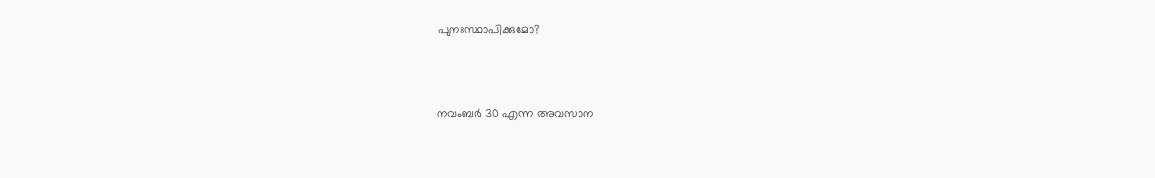പുനഃസ്ഥാപിക്കുമോ?



നവംബർ 30 എന്ന അവസാന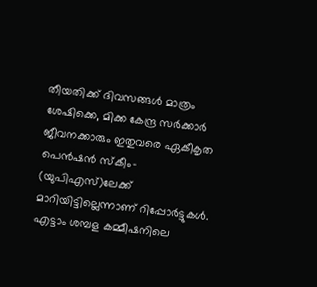തീയതിക്ക് ദിവസങ്ങൾ മാത്രം ശേഷിക്കെ, മിക്ക കേന്ദ്ര സർക്കാർ ജീവനക്കാരും ഇതുവരെ ഏകീകൃത പെൻഷൻ സ്കീം- (യുപിഎസ്)ലേക്ക് മാറിയിട്ടില്ലെന്നാണ് റിപ്പോർട്ടുകൾ.  എട്ടാം ശമ്പള കമ്മീഷനിലെ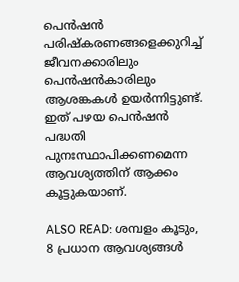പെൻഷൻ പരിഷ്കരണങ്ങളെക്കുറിച്ച് ജീവനക്കാരിലും പെൻഷൻകാരിലും ആശങ്കകൾ ഉയർന്നിട്ടുണ്ട്. ഇത് പഴയ പെൻഷൻ പദ്ധതി പുനഃസ്ഥാപിക്കണമെന്ന ആവശ്യത്തിന് ആക്കം കൂട്ടുകയാണ്.

ALSO READ: ശമ്പളം കൂടും, 8 പ്രധാന ആവശ്യങ്ങൾ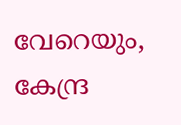വേറെയും, കേന്ദ്ര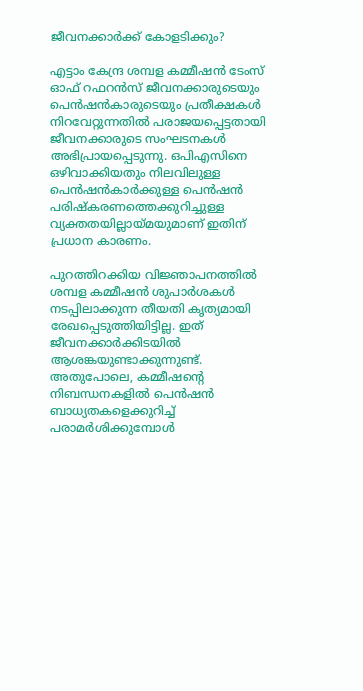ജീവനക്കാർക്ക് കോളടിക്കും?

എട്ടാം കേന്ദ്ര ശമ്പള കമ്മീഷൻ ടേംസ് ഓഫ് റഫറൻസ് ജീവനക്കാരുടെയും പെൻഷൻകാരുടെയും പ്രതീക്ഷകൾ നിറവേറ്റുന്നതിൽ പരാജയപ്പെട്ടതായി ജീവനക്കാരുടെ സംഘടനകൾ അഭിപ്രായപ്പെടുന്നു. ഒപിഎസിനെ ഒഴിവാക്കിയതും നിലവിലുള്ള പെൻഷൻകാർക്കുള്ള പെൻഷൻ പരിഷ്കരണത്തെക്കുറിച്ചുള്ള വ്യക്തതയില്ലായ്മയുമാണ് ഇതിന് പ്രധാന കാരണം.

പുറത്തിറക്കിയ വിജ്ഞാപനത്തിൽ ശമ്പള കമ്മീഷൻ ശുപാർശകൾ നടപ്പിലാക്കുന്ന തീയതി കൃത്യമായി രേഖപ്പെടുത്തിയിട്ടില്ല. ഇത് ജീവനക്കാർക്കിടയിൽ ആശങ്കയുണ്ടാക്കുന്നുണ്ട്. അതുപോലെ, കമ്മീഷന്റെ നിബന്ധനകളിൽ പെൻഷൻ ബാധ്യതകളെക്കുറിച്ച് പരാമർശിക്കുമ്പോൾ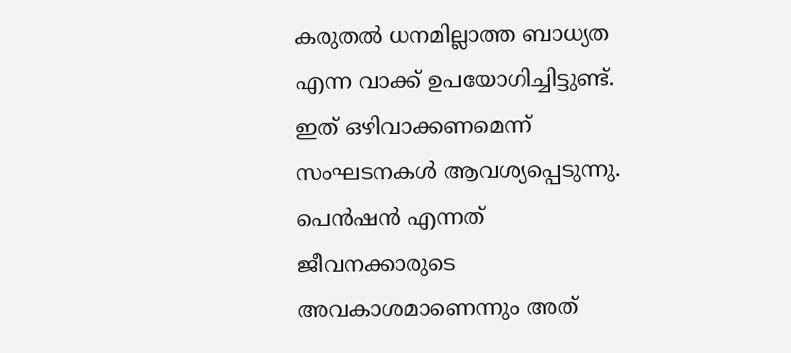കരുതൽ ധനമില്ലാത്ത ബാധ്യത എന്ന വാക്ക് ഉപയോഗിച്ചിട്ടുണ്ട്. ഇത് ഒഴിവാക്കണമെന്ന് സംഘടനകൾ ആവശ്യപ്പെടുന്നു. പെൻഷൻ എന്നത് ജീവനക്കാരുടെ അവകാശമാണെന്നും അത്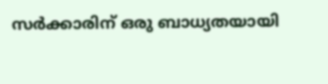സർക്കാരിന് ഒരു ബാധ്യതയായി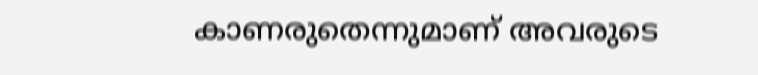കാണരുതെന്നുമാണ് അവരുടെ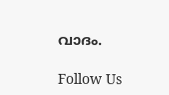വാദം.

Follow Us